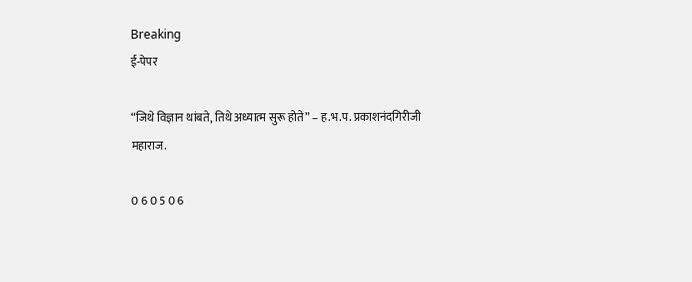Breaking
ई-पेपर

“जिथे विज्ञान थांबते, तिथे अध्यात्म सुरू होते” – ह.भ.प. प्रकाशनंदगिरीजी महाराज.

0 6 0 5 0 6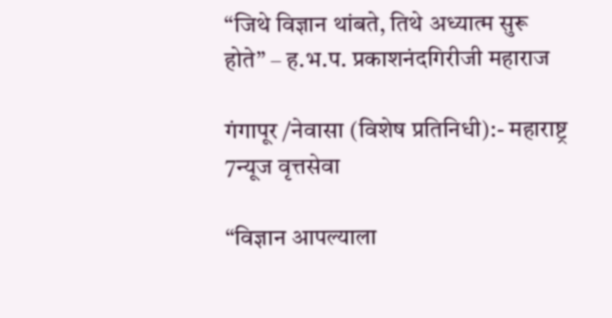“जिथे विज्ञान थांबते, तिथे अध्यात्म सुरू होते” – ह.भ.प. प्रकाशनंदगिरीजी महाराज

गंगापूर /नेवासा (विशेष प्रतिनिधी):- महाराष्ट्र 7न्यूज वृत्तसेवा

“विज्ञान आपल्याला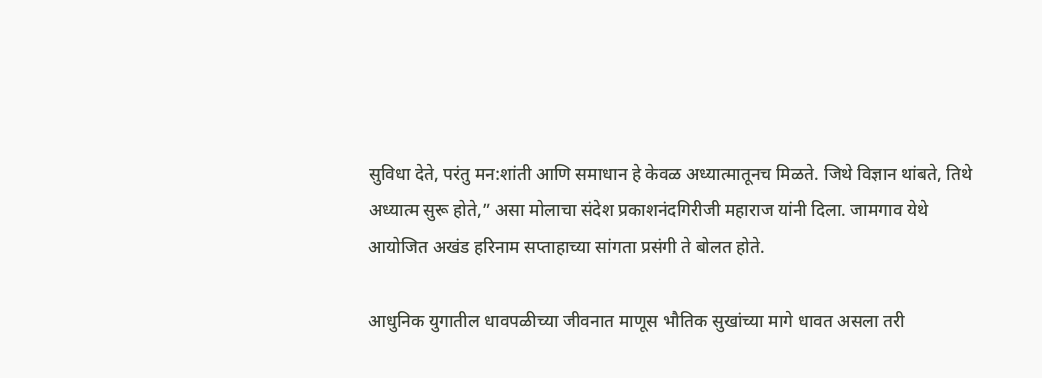सुविधा देते, परंतु मन:शांती आणि समाधान हे केवळ अध्यात्मातूनच मिळते. जिथे विज्ञान थांबते, तिथे अध्यात्म सुरू होते,” असा मोलाचा संदेश प्रकाशनंदगिरीजी महाराज यांनी दिला. जामगाव येथे आयोजित अखंड हरिनाम सप्ताहाच्या सांगता प्रसंगी ते बोलत होते.

आधुनिक युगातील धावपळीच्या जीवनात माणूस भौतिक सुखांच्या मागे धावत असला तरी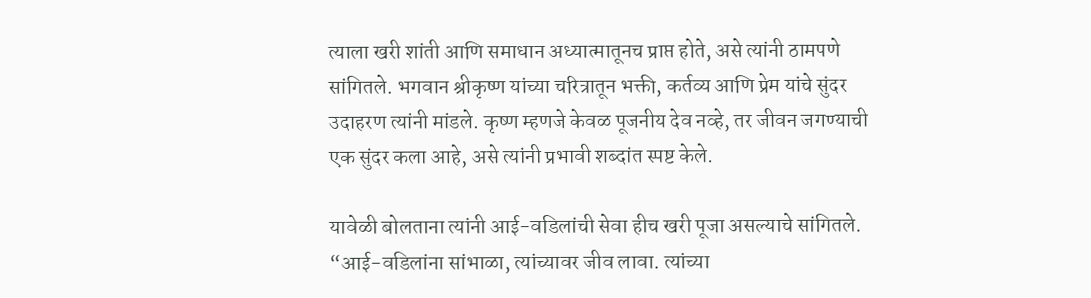त्याला खरी शांती आणि समाधान अध्यात्मातूनच प्राप्त होते, असे त्यांनी ठामपणे सांगितले. भगवान श्रीकृष्ण यांच्या चरित्रातून भक्ती, कर्तव्य आणि प्रेम यांचे सुंदर उदाहरण त्यांनी मांडले. कृष्ण म्हणजे केवळ पूजनीय देव नव्हे, तर जीवन जगण्याची एक सुंदर कला आहे, असे त्यांनी प्रभावी शब्दांत स्पष्ट केले.

यावेळी बोलताना त्यांनी आई-वडिलांची सेवा हीच खरी पूजा असल्याचे सांगितले. “आई-वडिलांना सांभाळा, त्यांच्यावर जीव लावा. त्यांच्या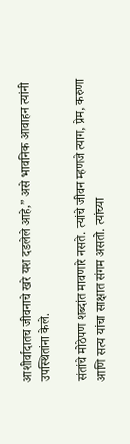आशीर्वादातच जीवनाचे खरे यश दडलेले आहे,” असे भावनिक आवाहन त्यांनी उपस्थितांना केले.

संतांचे मोठेपण शब्दांत मावणारे नसते. त्यांचे जीवन म्हणजे त्याग, प्रेम, करुणा आणि सत्य यांचा साक्षात संगम असतो. त्यांच्या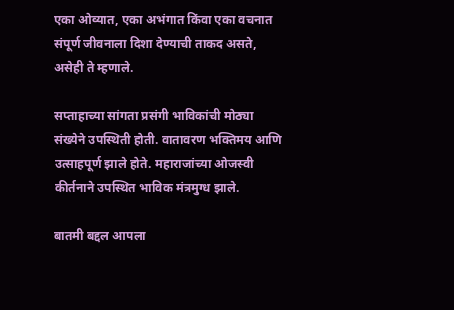एका ओव्यात, एका अभंगात किंवा एका वचनात संपूर्ण जीवनाला दिशा देण्याची ताकद असते, असेही ते म्हणाले.

सप्ताहाच्या सांगता प्रसंगी भाविकांची मोठ्या संख्येने उपस्थिती होती. वातावरण भक्तिमय आणि उत्साहपूर्ण झाले होते. महाराजांच्या ओजस्वी कीर्तनाने उपस्थित भाविक मंत्रमुग्ध झाले.

बातमी बद्दल आपला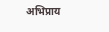अभिप्राय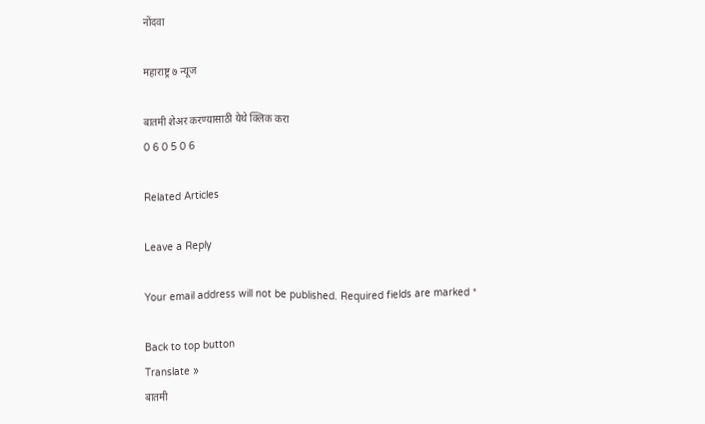नोंदवा

महाराष्ट्र ७ न्यूज

बातमी शेअर करण्यासाठी येथे क्लिक करा
0 6 0 5 0 6

Related Articles

Leave a Reply

Your email address will not be published. Required fields are marked *

Back to top button
Translate »
बातमी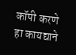कॉपी करणे हा कायद्याने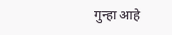गुन्हा आहे